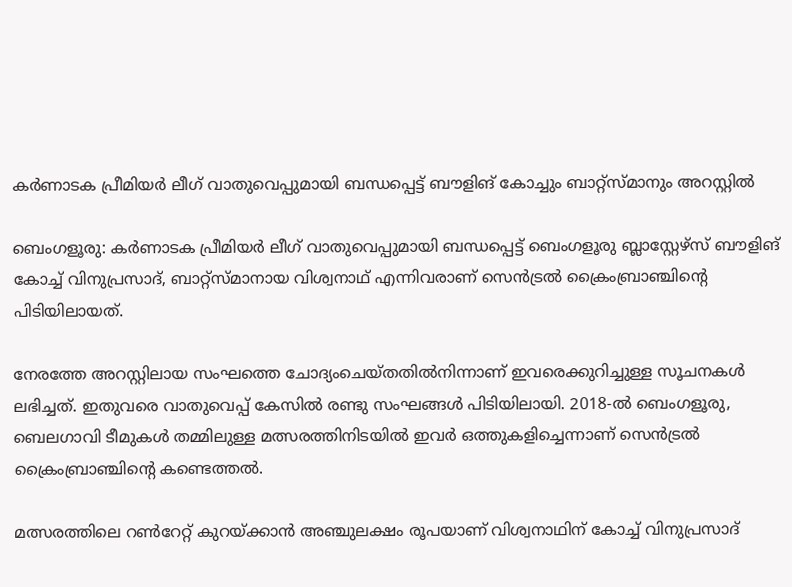കർണാടക പ്രീമിയർ ലീഗ് വാതുവെപ്പുമായി ബന്ധപ്പെട്ട് ബൗളിങ് കോച്ചും ബാറ്റ്സ്‌മാനും അറസ്റ്റിൽ

ബെംഗളൂരു: കർണാടക പ്രീമിയർ ലീഗ് വാതുവെപ്പുമായി ബന്ധപ്പെട്ട് ബെംഗളൂരു ബ്ലാസ്റ്റേഴ്‌സ് ബൗളിങ് കോച്ച് വിനുപ്രസാദ്, ബാറ്റ്‌സ്‌മാനായ വിശ്വനാഥ് എന്നിവരാണ് സെൻട്രൽ ക്രൈംബ്രാഞ്ചിന്റെ പിടിയിലായത്.

നേരത്തേ അറസ്റ്റിലായ സംഘത്തെ ചോദ്യംചെയ്തതിൽനിന്നാണ് ഇവരെക്കുറിച്ചുള്ള സൂചനകൾ ലഭിച്ചത്. ഇതുവരെ വാതുവെപ്പ് കേസിൽ രണ്ടു സംഘങ്ങൾ പിടിയിലായി. 2018-ൽ ബെംഗളൂരു, ബെലഗാവി ടീമുകൾ തമ്മിലുള്ള മത്സരത്തിനിടയിൽ ഇവർ ഒത്തുകളിച്ചെന്നാണ് സെൻട്രൽ ക്രൈംബ്രാഞ്ചിന്റെ കണ്ടെത്തൽ.

മത്സരത്തിലെ റൺറേറ്റ് കുറയ്ക്കാൻ അഞ്ചുലക്ഷം രൂപയാണ് വിശ്വനാഥിന് കോച്ച് വിനുപ്രസാദ്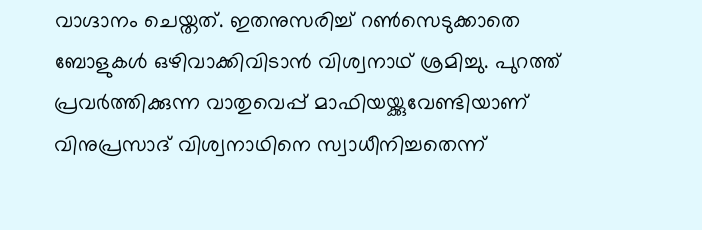വാഗ്ദാനം ചെയ്തത്. ഇതനുസരിച്ച് റൺസെടുക്കാതെ ബോളുകൾ ഒഴിവാക്കിവിടാൻ വിശ്വനാഥ് ശ്രമിച്ചു. പുറത്ത് പ്രവർത്തിക്കുന്ന വാതുവെപ്പ് മാഫിയയ്ക്കുവേണ്ടിയാണ് വിനുപ്രസാദ് വിശ്വനാഥിനെ സ്വാധീനിച്ചതെന്ന്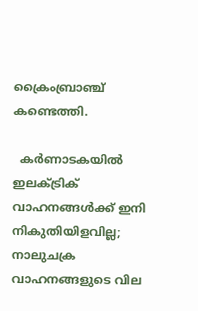ക്രൈംബ്രാഞ്ച് കണ്ടെത്തി.

  കർണാടകയിൽ ഇലക്ട്രിക് വാഹനങ്ങൾക്ക് ഇനി നികുതിയിളവില്ല; നാലുചക്ര വാഹനങ്ങളുടെ വില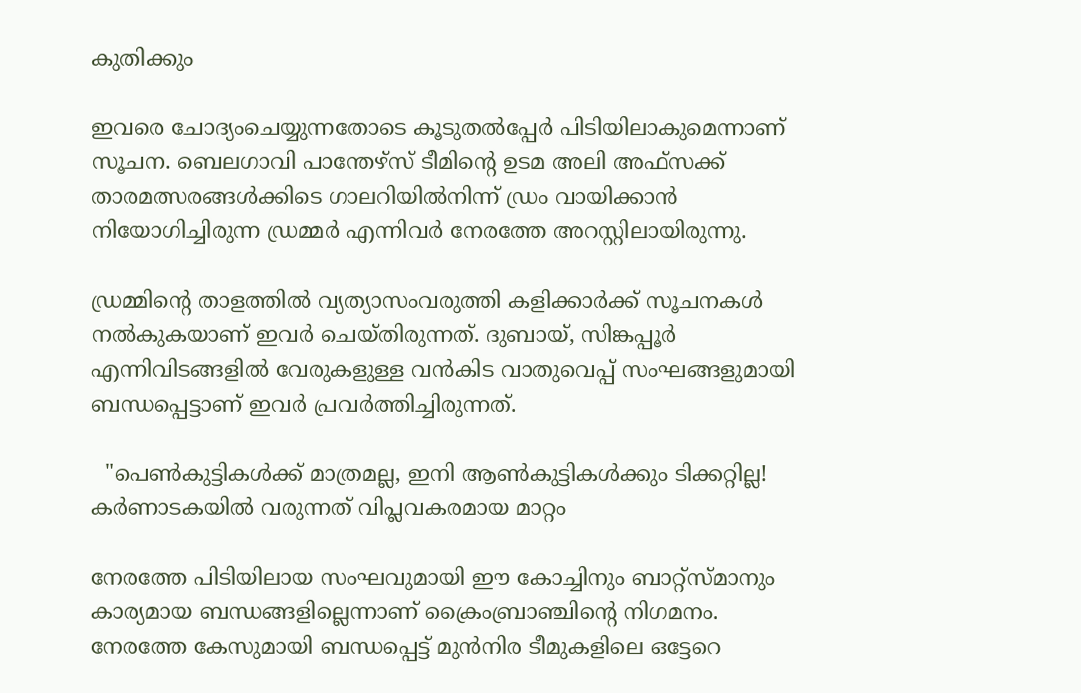കുതിക്കും

ഇവരെ ചോദ്യംചെയ്യുന്നതോടെ കൂടുതൽപ്പേർ പിടിയിലാകുമെന്നാണ് സൂചന. ബെലഗാവി പാന്തേഴ്‌സ് ടീമിന്റെ ഉടമ അലി അഫ്‌സക്ക്‌ താരമത്സരങ്ങൾക്കിടെ ഗാലറിയിൽനിന്ന് ഡ്രം വായിക്കാൻ നിയോഗിച്ചിരുന്ന ഡ്രമ്മർ എന്നിവർ നേരത്തേ അറസ്റ്റിലായിരുന്നു.

ഡ്രമ്മിന്റെ താളത്തിൽ വ്യത്യാസംവരുത്തി കളിക്കാർക്ക് സൂചനകൾ നൽകുകയാണ് ഇവർ ചെയ്തിരുന്നത്. ദുബായ്, സിങ്കപ്പൂർ എന്നിവിടങ്ങളിൽ വേരുകളുള്ള വൻകിട വാതുവെപ്പ് സംഘങ്ങളുമായി ബന്ധപ്പെട്ടാണ് ഇവർ പ്രവർത്തിച്ചിരുന്നത്.

  "പെൺകുട്ടികൾക്ക് മാത്രമല്ല, ഇനി ആൺകുട്ടികൾക്കും ടിക്കറ്റില്ല! കർണാടകയിൽ വരുന്നത് വിപ്ലവകരമായ മാറ്റം

നേരത്തേ പിടിയിലായ സംഘവുമായി ഈ കോച്ചിനും ബാറ്റ്‌സ്‌മാനും കാര്യമായ ബന്ധങ്ങളില്ലെന്നാണ് ക്രൈംബ്രാഞ്ചിന്റെ നിഗമനം. നേരത്തേ കേസുമായി ബന്ധപ്പെട്ട് മുൻനിര ടീമുകളിലെ ഒട്ടേറെ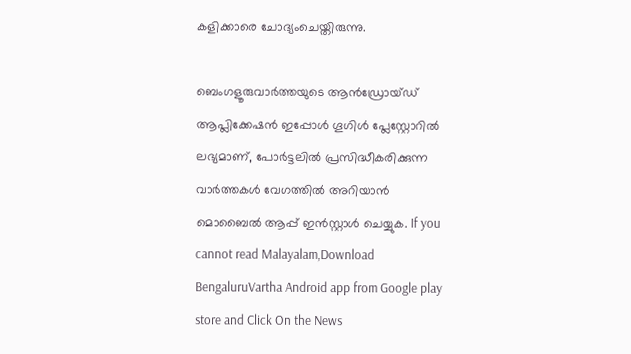കളിക്കാരെ ചോദ്യംചെയ്തിരുന്നു.

ബെംഗളൂരുവാർത്തയുടെ ആൻഡ്രോയ്ഡ് ആപ്ലിക്കേഷൻ ഇപ്പോൾ ഗൂഗിൾ പ്ലേസ്റ്റോറിൽ ലഭ്യമാണ്, പോർട്ടലിൽ പ്രസിദ്ധീകരിക്കുന്ന വാർത്തകൾ വേഗത്തിൽ അറിയാൻ മൊബൈൽ ആപ്പ് ഇൻസ്റ്റാൾ ചെയ്യുക. If you cannot read Malayalam,Download BengaluruVartha Android app from Google play store and Click On the News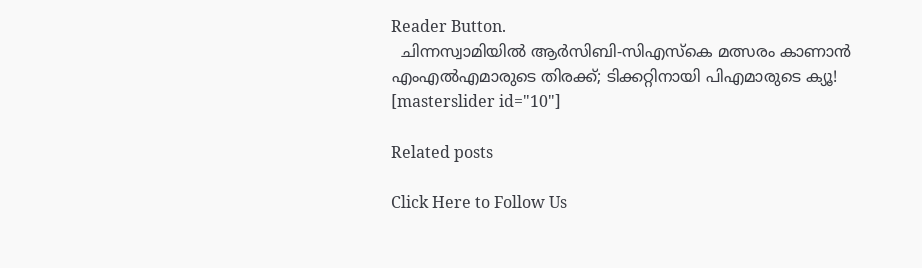Reader Button.
  ചിന്നസ്വാമിയിൽ ആർസിബി-സിഎസ്‌കെ മത്സരം കാണാൻ എംഎൽഎമാരുടെ തിരക്ക്; ടിക്കറ്റിനായി പിഎമാരുടെ ക്യൂ!
[masterslider id="10"]

Related posts

Click Here to Follow Us